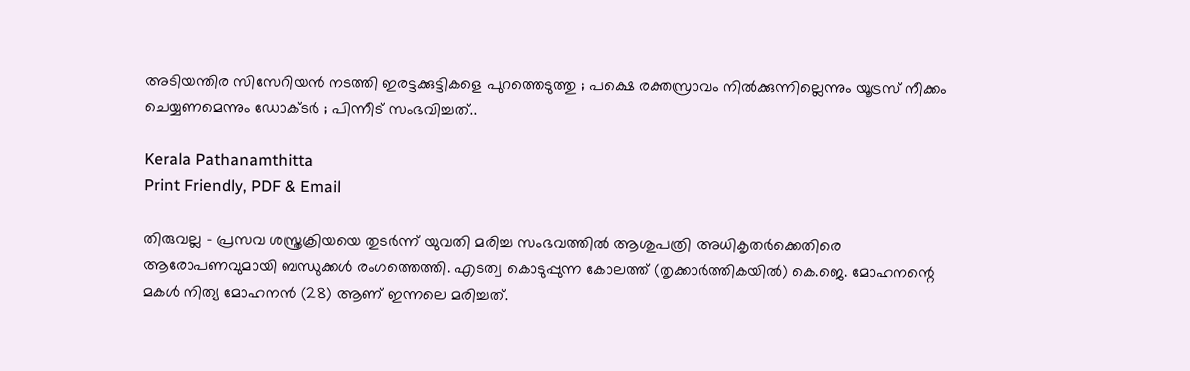അടിയന്തിര സിസേറിയൻ നടത്തി ഇരട്ടക്കുട്ടികളെ പുറത്തെടുത്തു ; പക്ഷെ രക്തസ്രാവം നില്‍ക്കുന്നില്ലെന്നും യൂട്രസ് നീക്കം ചെയ്യണമെന്നും ഡോക്ടര്‍ ; പിന്നീട് സംഭവിച്ചത്..

Kerala Pathanamthitta
Print Friendly, PDF & Email

തിരുവല്ല – പ്രസവ ശസ്ത്രക്രിയയെ തുടര്‍ന്ന് യുവതി മരിച്ച സംഭവത്തില്‍ ആശുപത്രി അധികൃതര്‍ക്കെതിരെ ആരോപണവുമായി ബന്ധുക്കള്‍ രംഗത്തെത്തി. എടത്വ കൊടുപ്പുന്ന കോലത്ത് (തൃക്കാര്‍ത്തികയില്‍) കെ.ജെ. മോഹനന്റെ മകള്‍ നിത്യ മോഹനന്‍ (28) ആണ് ഇന്നലെ മരിച്ചത്.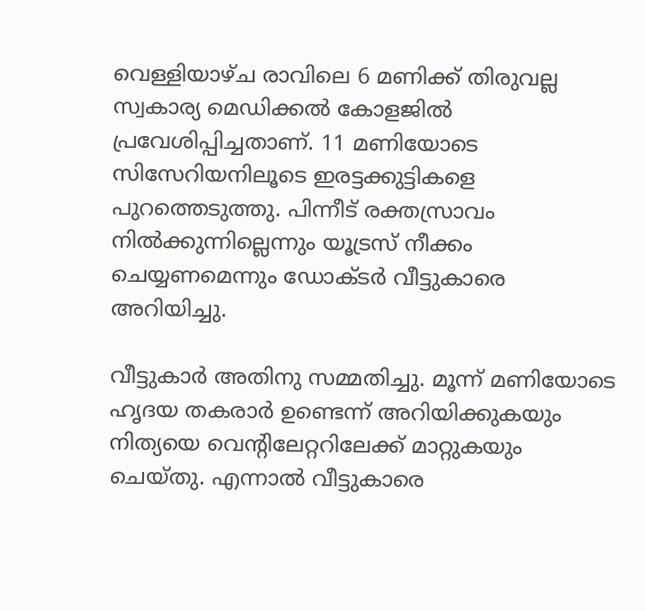വെള്ളിയാഴ്ച രാവിലെ 6 മണിക്ക് തിരുവല്ല സ്വകാര്യ മെഡിക്കല്‍ കോളജില്‍ പ്രവേശിപ്പിച്ചതാണ്. 11 മണിയോടെ സിസേറിയനിലൂടെ ഇരട്ടക്കുട്ടികളെ പുറത്തെടുത്തു. പിന്നീട് രക്തസ്രാവം നില്‍ക്കുന്നില്ലെന്നും യൂട്രസ് നീക്കം ചെയ്യണമെന്നും ഡോക്ടർ വീട്ടുകാരെ അറിയിച്ചു.

വീട്ടുകാര്‍ അതിനു സമ്മതിച്ചു. മൂന്ന് മണിയോടെ ഹൃദയ തകരാര്‍ ഉണ്ടെന്ന് അറിയിക്കുകയും നിത്യയെ വെന്റിലേറ്ററിലേക്ക് മാറ്റുകയും ചെയ്തു. എന്നാല്‍ വീട്ടുകാരെ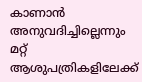കാണാന്‍ അനുവദിച്ചില്ലെന്നും മറ്റ് ആശുപത്രികളിലേക്ക്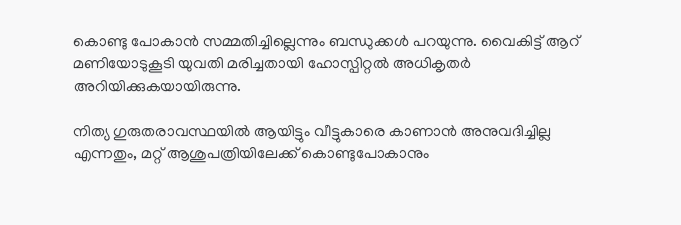കൊണ്ടു പോകാന്‍ സമ്മതിച്ചില്ലെന്നും ബന്ധുക്കള്‍ പറയുന്നു. വൈകിട്ട് ആറ് മണിയോടുകൂടി യുവതി മരിച്ചതായി ഹോസ്പിറ്റൽ അധികൃതർ അറിയിക്കുകയായിരുന്നു.

നിത്യ ഗുരുതരാവസ്ഥയില്‍ ആയിട്ടും വീട്ടുകാരെ കാണാന്‍ അനുവദിച്ചില്ല എന്നതും, മറ്റ് ആശുപത്രിയിലേക്ക് കൊണ്ടുപോകാനും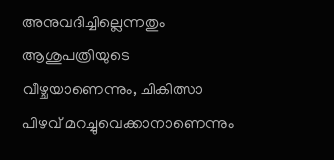അനുവദിച്ചില്ലെന്നതും ആശുപത്രിയുടെ വീഴ്ചയാണെന്നും, ചികിത്സാ പിഴവ് മറച്ചുവെക്കാനാണെന്നും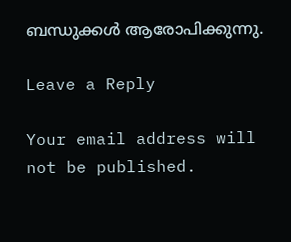ബന്ധുക്കള്‍ ആരോപിക്കുന്നു.

Leave a Reply

Your email address will not be published.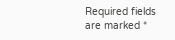Required fields are marked *